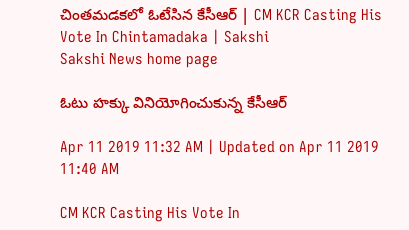చింతమడకలో ఓటేసిన కేసీఆర్‌ | CM KCR Casting His Vote In Chintamadaka | Sakshi
Sakshi News home page

ఓటు హక్కు వినియోగించుకున్న కేసీఆర్‌

Apr 11 2019 11:32 AM | Updated on Apr 11 2019 11:40 AM

CM KCR Casting His Vote In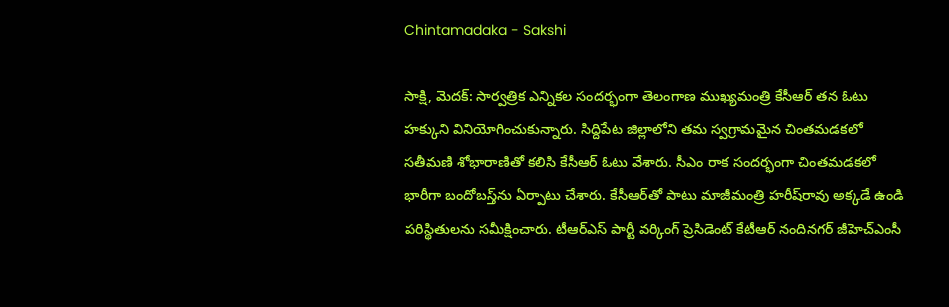Chintamadaka - Sakshi

సాక్షి, మెదక్‌: సార్వత్రిక ఎన్నికల సందర్భంగా తెలంగాణ ముఖ్యమంత్రి కేసీఆర్‌ తన ఓటు హక్కుని వినియోగించుకున్నారు. సిద్దిపేట జిల్లాలోని తమ స్వగ్రామమైన చింతమడకలో సతీమణి శోభారాణితో కలిసి కేసీఆర్‌ ఓటు వేశారు. సీఎం రాక సందర్భంగా చింతమడకలో భారీగా బందోబస్త్‌ను ఏర్పాటు చేశారు. కేసీఆర్‌తో పాటు మాజీమంత్రి హరీష్‌రావు అక్కడే ఉండి పరిస్థితులను సమీక్షించారు. టీఆర్‌ఎస్ పార్టీ వర్కింగ్ ప్రెసిడెంట్ కేటీఆర్‌ నందినగర్ జీహెచ్‌ఎంసీ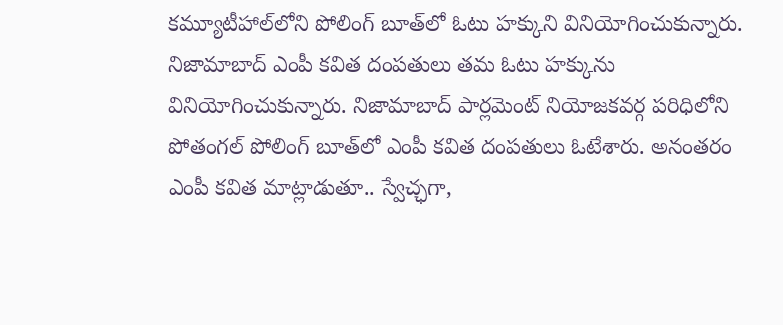కమ్యూటీహాల్‌లోని పోలింగ్ బూత్‌లో ఓటు హక్కుని వినియోగించుకున్నారు. నిజామాబాద్‌ ఎంపీ కవిత దంపతులు తమ ఓటు హక్కును వినియోగించుకున్నారు. నిజామాబాద్ పార్లమెంట్ నియోజకవర్గ పరిధిలోని పోతంగల్ పోలింగ్ బూత్‌లో ఎంపీ కవిత దంపతులు ఓటేశారు. అనంతరం ఎంపీ కవిత మాట్లాడుతూ.. స్వేచ్ఛగా,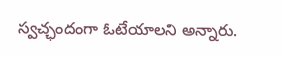స్వచ్ఛందంగా ఓటేయాలని అన్నారు.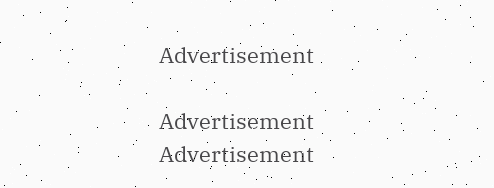Advertisement

Advertisement
Advertisement